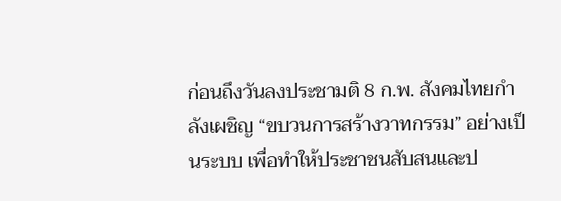ก่อนถึงวันลงประชามติ 8 ก.พ. สังคมไทยกำลังเผชิญ “ขบวนการสร้างวาทกรรม” อย่างเป็นระบบ เพื่อทำให้ประชาชนสับสนและป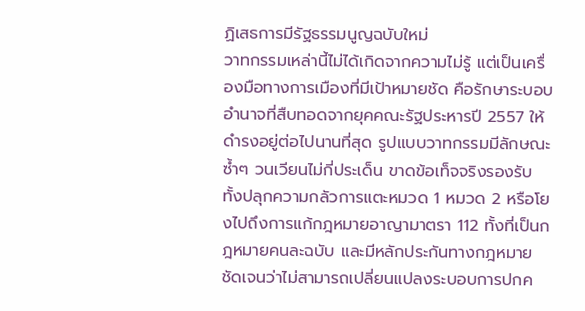ฏิเสธการมีรัฐธรรมนูญฉบับใหม่
วาทกรรมเหล่านี้ไม่ได้เกิดจากความไม่รู้ แต่เป็นเครื่องมือทางการเมืองที่มีเป้าหมายชัด คือรักษาระบอบอำนาจที่สืบทอดจากยุคคณะรัฐประหารปี 2557 ให้ดำรงอยู่ต่อไปนานที่สุด รูปแบบวาทกรรมมีลักษณะซ้ำๆ วนเวียนไม่กี่ประเด็น ขาดข้อเท็จจริงรองรับ
ทั้งปลุกความกลัวการแตะหมวด 1 หมวด 2 หรือโยงไปถึงการแก้กฎหมายอาญามาตรา 112 ทั้งที่เป็นกฎหมายคนละฉบับ และมีหลักประกันทางกฎหมายชัดเจนว่าไม่สามารถเปลี่ยนแปลงระบอบการปกค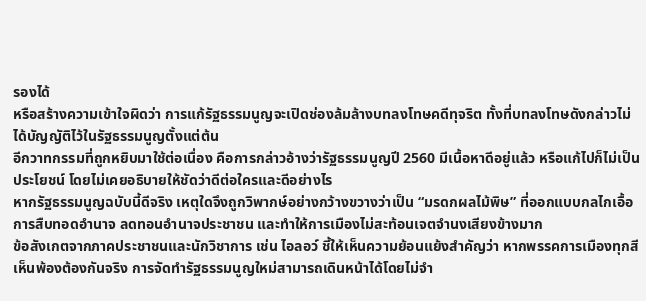รองได้
หรือสร้างความเข้าใจผิดว่า การแก้รัฐธรรมนูญจะเปิดช่องล้มล้างบทลงโทษคดีทุจริต ทั้งที่บทลงโทษดังกล่าวไม่ได้บัญญัติไว้ในรัฐธรรมนูญตั้งแต่ต้น
อีกวาทกรรมที่ถูกหยิบมาใช้ต่อเนื่อง คือการกล่าวอ้างว่ารัฐธรรมนูญปี 2560 มีเนื้อหาดีอยู่แล้ว หรือแก้ไปก็ไม่เป็นประโยชน์ โดยไม่เคยอธิบายให้ชัดว่าดีต่อใครและดีอย่างไร
หากรัฐธรรมนูญฉบับนี้ดีจริง เหตุใดจึงถูกวิพากษ์อย่างกว้างขวางว่าเป็น “มรดกผลไม้พิษ” ที่ออกแบบกลไกเอื้อการสืบทอดอำนาจ ลดทอนอำนาจประชาชน และทำให้การเมืองไม่สะท้อนเจตจำนงเสียงข้างมาก
ข้อสังเกตจากภาคประชาชนและนักวิชาการ เช่น ไอลอว์ ชี้ให้เห็นความย้อนแย้งสำคัญว่า หากพรรคการเมืองทุกสีเห็นพ้องต้องกันจริง การจัดทำรัฐธรรมนูญใหม่สามารถเดินหน้าได้โดยไม่จำ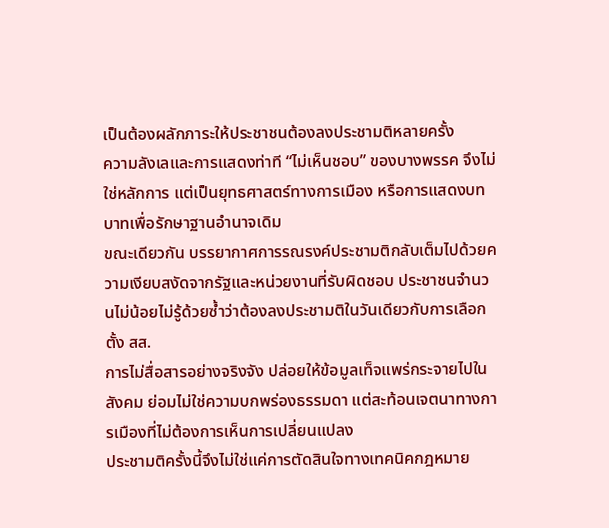เป็นต้องผลักภาระให้ประชาชนต้องลงประชามติหลายครั้ง
ความลังเลและการแสดงท่าที “ไม่เห็นชอบ” ของบางพรรค จึงไม่ใช่หลักการ แต่เป็นยุทธศาสตร์ทางการเมือง หรือการแสดงบทบาทเพื่อรักษาฐานอำนาจเดิม
ขณะเดียวกัน บรรยากาศการรณรงค์ประชามติกลับเต็มไปด้วยความเงียบสงัดจากรัฐและหน่วยงานที่รับผิดชอบ ประชาชนจำนวนไม่น้อยไม่รู้ด้วยซ้ำว่าต้องลงประชามติในวันเดียวกับการเลือกตั้ง สส.
การไม่สื่อสารอย่างจริงจัง ปล่อยให้ข้อมูลเท็จแพร่กระจายไปในสังคม ย่อมไม่ใช่ความบกพร่องธรรมดา แต่สะท้อนเจตนาทางการเมืองที่ไม่ต้องการเห็นการเปลี่ยนแปลง
ประชามติครั้งนี้จึงไม่ใช่แค่การตัดสินใจทางเทคนิคกฎหมาย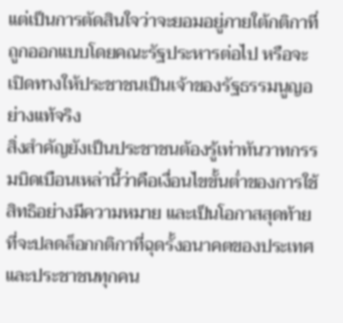แต่เป็นการตัดสินใจว่าจะยอมอยู่ภายใต้กติกาที่ถูกออกแบบโดยคณะรัฐประหารต่อไป หรือจะเปิดทางให้ประชาชนเป็นเจ้าของรัฐธรรมนูญอย่างแท้จริง
สิ่งสำคัญยังเป็นประชาชนต้องรู้เท่าทันวาทกรรมบิดเบือนเหล่านี้ว่าคือเงื่อนไขขั้นต่ำของการใช้สิทธิอย่างมีความหมาย และเป็นโอกาสสุดท้ายที่จะปลดล็อกกติกาที่ฉุดรั้งอนาคตของประเทศและประชาชนทุกคน